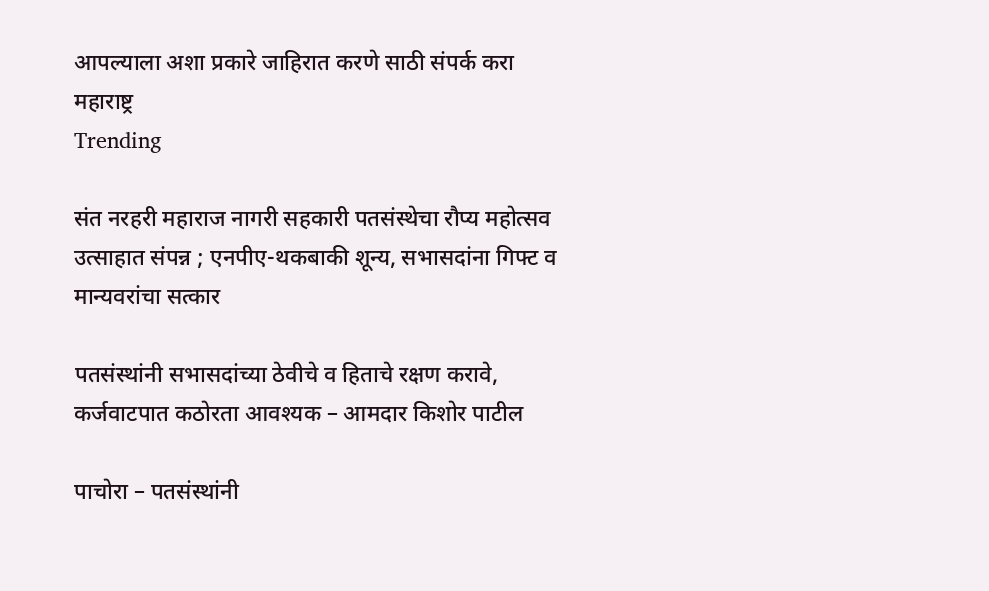आपल्याला अशा प्रकारे जाहिरात करणे साठी संपर्क करा
महाराष्ट्र
Trending

संत नरहरी महाराज नागरी सहकारी पतसंस्थेचा रौप्य महोत्सव उत्साहात संपन्न ; एनपीए-थकबाकी शून्य, सभासदांना गिफ्ट व मान्यवरांचा सत्कार

पतसंस्थांनी सभासदांच्या ठेवीचे व हिताचे रक्षण करावे, कर्जवाटपात कठोरता आवश्यक – आमदार किशोर पाटील

पाचोरा – पतसंस्थांनी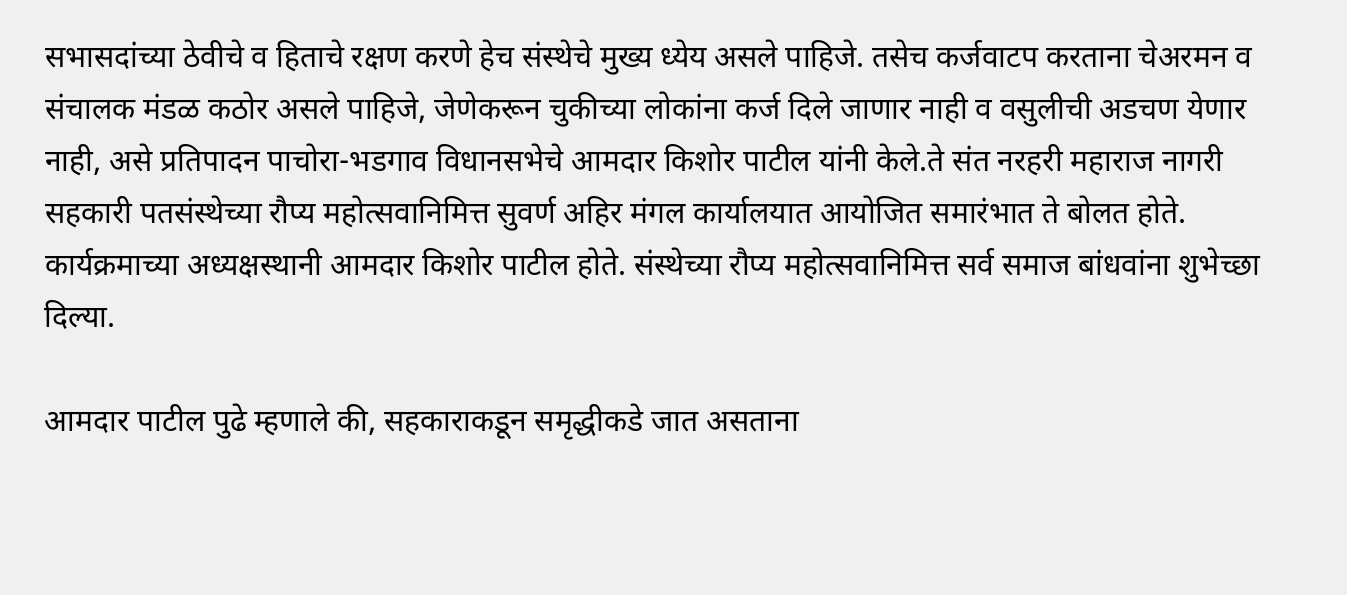सभासदांच्या ठेवीचे व हिताचे रक्षण करणे हेच संस्थेचे मुख्य ध्येय असले पाहिजे. तसेच कर्जवाटप करताना चेअरमन व संचालक मंडळ कठोर असले पाहिजे, जेणेकरून चुकीच्या लोकांना कर्ज दिले जाणार नाही व वसुलीची अडचण येणार नाही, असे प्रतिपादन पाचोरा-भडगाव विधानसभेचे आमदार किशोर पाटील यांनी केले.ते संत नरहरी महाराज नागरी सहकारी पतसंस्थेच्या रौप्य महोत्सवानिमित्त सुवर्ण अहिर मंगल कार्यालयात आयोजित समारंभात ते बोलत होते. कार्यक्रमाच्या अध्यक्षस्थानी आमदार किशोर पाटील होते. संस्थेच्या रौप्य महोत्सवानिमित्त सर्व समाज बांधवांना शुभेच्छा दिल्या.

आमदार पाटील पुढे म्हणाले की, सहकाराकडून समृद्धीकडे जात असताना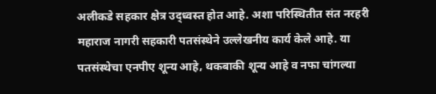अलीकडे सहकार क्षेत्र उद्ध्वस्त होत आहे. अशा परिस्थितीत संत नरहरी महाराज नागरी सहकारी पतसंस्थेने उल्लेखनीय कार्य केले आहे. या पतसंस्थेचा एनपीए शून्य आहे, थकबाकी शून्य आहे व नफा चांगल्या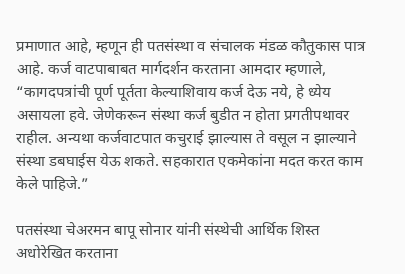प्रमाणात आहे, म्हणून ही पतसंस्था व संचालक मंडळ कौतुकास पात्र आहे. कर्ज वाटपाबाबत मार्गदर्शन करताना आमदार म्हणाले, “कागदपत्रांची पूर्ण पूर्तता केल्याशिवाय कर्ज देऊ नये, हे ध्येय असायला हवे. जेणेकरून संस्था कर्ज बुडीत न होता प्रगतीपथावर राहील. अन्यथा कर्जवाटपात कचुराई झाल्यास ते वसूल न झाल्याने संस्था डबघाईस येऊ शकते. सहकारात एकमेकांना मदत करत काम केले पाहिजे.”

पतसंस्था चेअरमन बापू सोनार यांनी संस्थेची आर्थिक शिस्त अधोरेखित करताना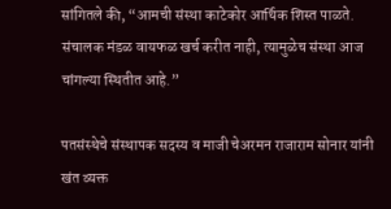सांगितले की, “आमची संस्था काटेकोर आर्थिक शिस्त पाळते. संचालक मंडळ वायफळ खर्च करीत नाही, त्यामुळेच संस्था आज चांगल्या स्थितीत आहे.”

पतसंस्थेचे संस्थापक सदस्य व माजी चेअरमन राजाराम सोनार यांनी खंत व्यक्त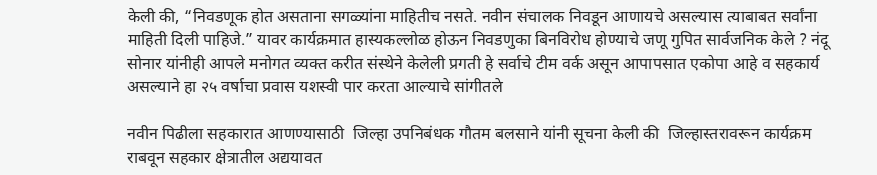केली की, “निवडणूक होत असताना सगळ्यांना माहितीच नसते. नवीन संचालक निवडून आणायचे असल्यास त्याबाबत सर्वांना माहिती दिली पाहिजे.” यावर कार्यक्रमात हास्यकल्लोळ होऊन निवडणुका बिनविरोध होण्याचे जणू गुपित सार्वजनिक केले ? नंदू सोनार यांनीही आपले मनोगत व्यक्त करीत संस्थेने केलेली प्रगती हे सर्वाचे टीम वर्क असून आपापसात एकोपा आहे व सहकार्य असल्याने हा २५ वर्षाचा प्रवास यशस्वी पार करता आल्याचे सांगीतले

नवीन पिढीला सहकारात आणण्यासाठी  जिल्हा उपनिबंधक गौतम बलसाने यांनी सूचना केली की  जिल्हास्तरावरून कार्यक्रम राबवून सहकार क्षेत्रातील अद्ययावत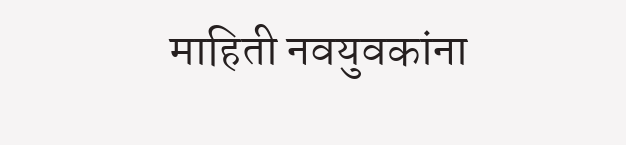माहिती नवयुवकांना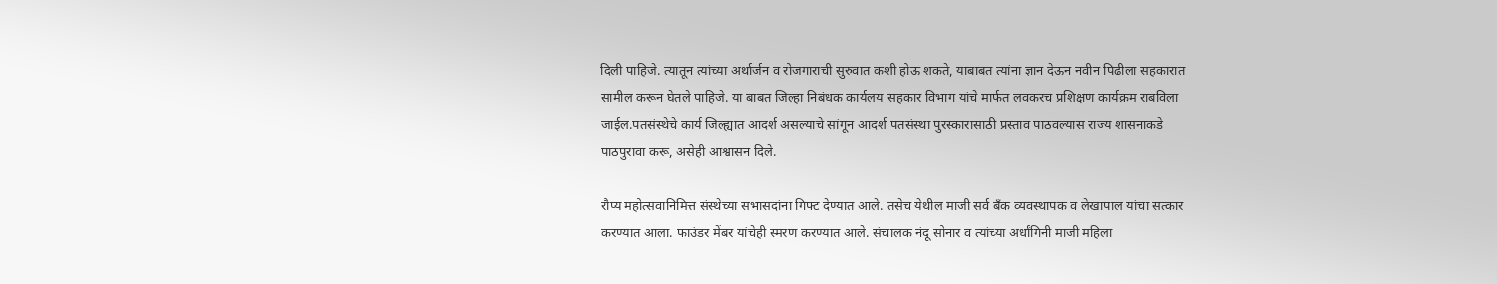दिली पाहिजे. त्यातून त्यांच्या अर्थार्जन व रोजगाराची सुरुवात कशी होऊ शकते, याबाबत त्यांना ज्ञान देऊन नवीन पिढीला सहकारात सामील करून घेतले पाहिजे. या बाबत जिल्हा निबंधक कार्यलय सहकार विभाग यांचे मार्फत लवकरच प्रशिक्षण कार्यक्रम राबविला जाईल.पतसंस्थेचे कार्य जिल्ह्यात आदर्श असल्याचे सांगून आदर्श पतसंस्था पुरस्कारासाठी प्रस्ताव पाठवल्यास राज्य शासनाकडे पाठपुरावा करू, असेही आश्वासन दिले.

रौप्य महोत्सवानिमित्त संस्थेच्या सभासदांना गिफ्ट देण्यात आले. तसेच येथील माजी सर्व बँक व्यवस्थापक व लेखापाल यांचा सत्कार करण्यात आला. फाउंडर मेंबर यांचेही स्मरण करण्यात आले. संचालक नंदू सोनार व त्यांच्या अर्धांगिनी माजी महिला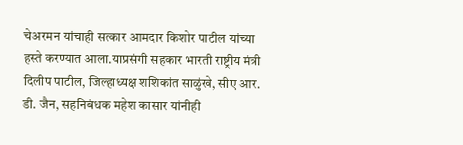चेअरमन यांचाही सत्कार आमदार किशोर पाटील यांच्या हस्ते करण्यात आला.याप्रसंगी सहकार भारती राष्ट्रीय मंत्री दिलीप पाटील, जिल्हाध्यक्ष शशिकांत साळुंखे, सीए आर. डी. जैन, सहनिबंधक महेश कासार यांनीही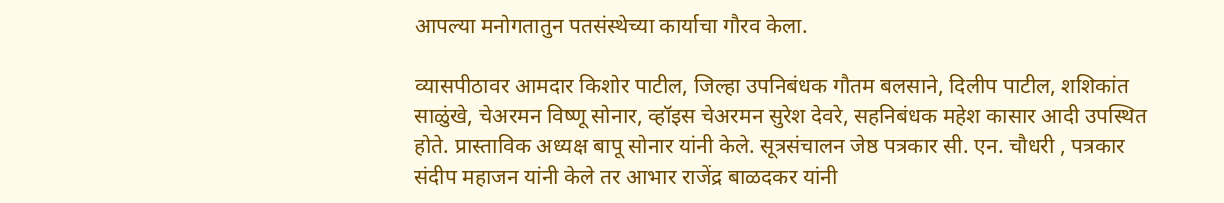आपल्या मनोगतातुन पतसंस्थेच्या कार्याचा गौरव केला.

व्यासपीठावर आमदार किशोर पाटील, जिल्हा उपनिबंधक गौतम बलसाने, दिलीप पाटील, शशिकांत साळुंखे, चेअरमन विष्णू सोनार, व्हॉइस चेअरमन सुरेश देवरे, सहनिबंधक महेश कासार आदी उपस्थित होते. प्रास्ताविक अध्यक्ष बापू सोनार यांनी केले. सूत्रसंचालन जेष्ठ पत्रकार सी. एन. चौधरी , पत्रकार संदीप महाजन यांनी केले तर आभार राजेंद्र बाळदकर यांनी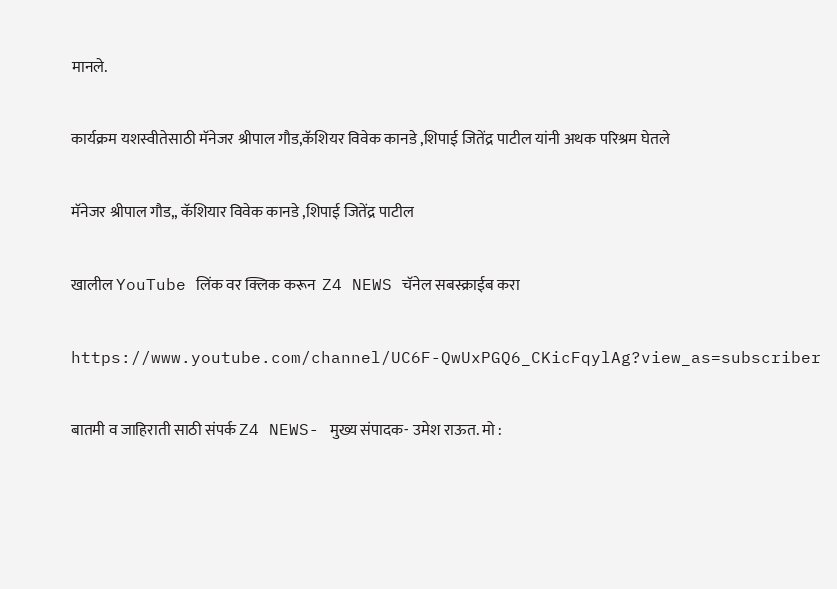मानले.

कार्यक्रम यशस्वीतेसाठी मॅनेजर श्रीपाल गौड,कॅशियर विवेक कानडे ,शिपाई जितेंद्र पाटील यांनी अथक परिश्रम घेतले

मॅनेजर श्रीपाल गौड,, कॅशियार विवेक कानडे ,शिपाई जितेंद्र पाटील

खालील YouTube लिंक वर क्लिक करून  Z4 NEWS चॅनेल सबस्क्राईब करा

https://www.youtube.com/channel/UC6F-QwUxPGQ6_CKicFqylAg?view_as=subscriber

बातमी व जाहिराती साठी संपर्क Z4 NEWS- मुख्य संपादक- उमेश राऊत. मो :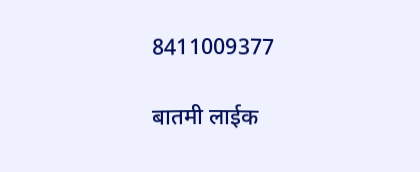8411009377

बातमी लाईक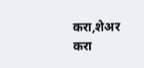करा,शेअर करा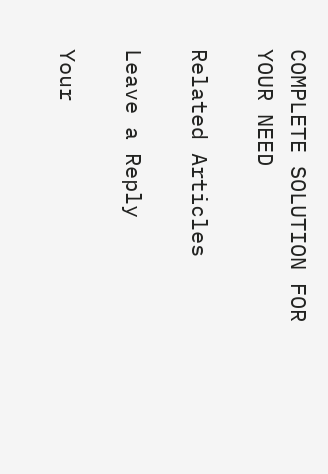COMPLETE SOLUTION FOR YOUR NEED

Related Articles

Leave a Reply

Your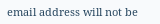email address will not be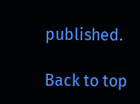published.

Back to top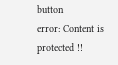button
error: Content is protected !!